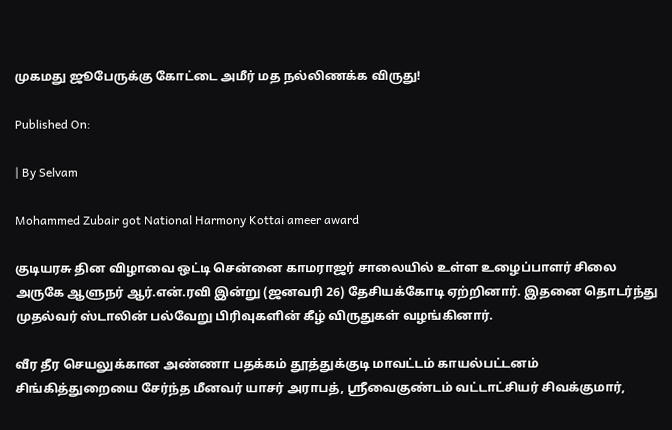முகமது ஜூபேருக்கு கோட்டை அமீர் மத நல்லிணக்க விருது!

Published On:

| By Selvam

Mohammed Zubair got National Harmony Kottai ameer award

குடியரசு தின விழாவை ஒட்டி சென்னை காமராஜர் சாலையில் உள்ள உழைப்பாளர் சிலை அருகே ஆளுநர் ஆர்.என்.ரவி இன்று (ஜனவரி 26) தேசியக்கோடி ஏற்றினார். இதனை தொடர்ந்து முதல்வர் ஸ்டாலின் பல்வேறு பிரிவுகளின் கீழ் விருதுகள் வழங்கினார்.

வீர தீர செயலுக்கான அண்ணா பதக்கம் தூத்துக்குடி மாவட்டம் காயல்பட்டனம் சிங்கித்துறையை சேர்ந்த மீனவர் யாசர் அராபத், ஸ்ரீவைகுண்டம் வட்டாட்சியர் சிவக்குமார்,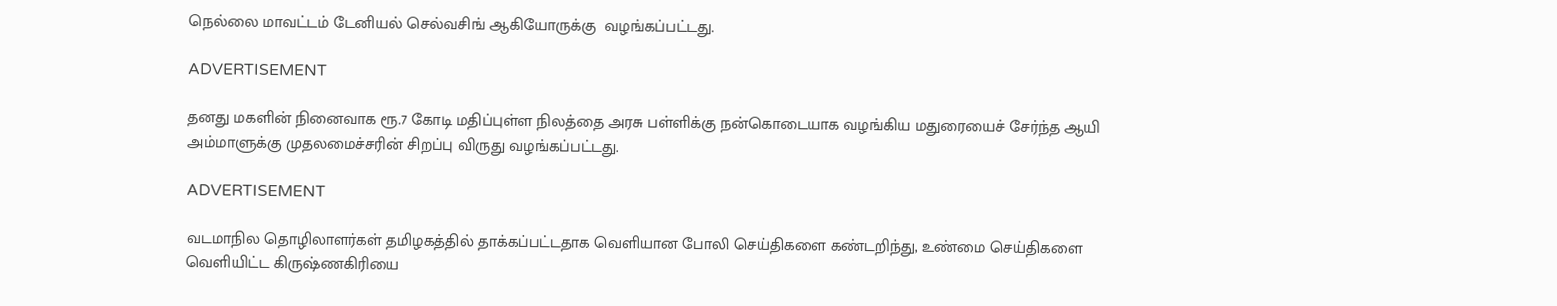நெல்லை மாவட்டம் டேனியல் செல்வசிங் ஆகியோருக்கு  வழங்கப்பட்டது.

ADVERTISEMENT

தனது மகளின் நினைவாக ரூ.7 கோடி மதிப்புள்ள நிலத்தை அரசு பள்ளிக்கு நன்கொடையாக வழங்கிய மதுரையைச் சேர்ந்த ஆயி அம்மாளுக்கு முதலமைச்சரின் சிறப்பு விருது வழங்கப்பட்டது.

ADVERTISEMENT

வடமாநில தொழிலாளர்கள் தமிழகத்தில் தாக்கப்பட்டதாக வெளியான போலி செய்திகளை கண்டறிந்து, உண்மை செய்திகளை வெளியிட்ட கிருஷ்ணகிரியை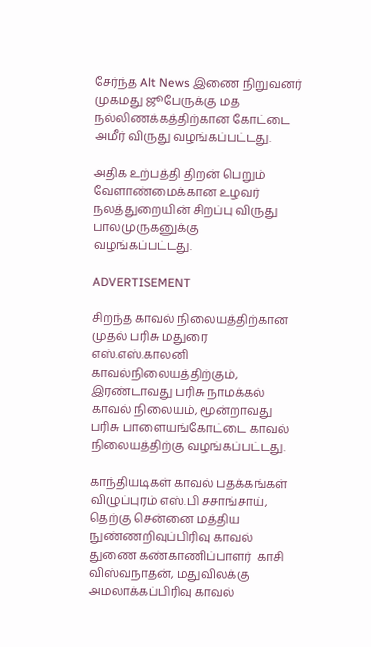சேர்ந்த Alt News இணை நிறுவனர் முகமது ஜூபேருக்கு மத நல்லிணக்கத்திற்கான கோட்டை அமீர் விருது வழங்கப்பட்டது.

அதிக உற்பத்தி திறன் பெறும் வேளாண்மைக்கான உழவர் நலத்துறையின் சிறப்பு விருது பாலமுருகனுக்கு வழங்கப்பட்டது.

ADVERTISEMENT

சிறந்த காவல் நிலையத்திற்கான முதல் பரிசு மதுரை எஸ்.எஸ்.காலனி காவல்நிலையத்திற்கும், இரண்டாவது பரிசு நாமக்கல் காவல் நிலையம், மூன்றாவது பரிசு பாளையங்கோட்டை காவல் நிலையத்திற்கு வழங்கப்பட்டது.

காந்தியடிகள் காவல் பதக்கங்கள் விழுப்புரம் எஸ்.பி சசாங்சாய், தெற்கு சென்னை மத்திய நுண்ணறிவுப்பிரிவு காவல் துணை கண்காணிப்பாளர்  காசி விஸ்வநாதன், மதுவிலக்கு அமலாக்கப்பிரிவு காவல்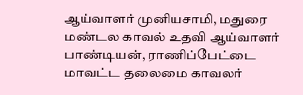ஆய்வாளர் முனியசாமி, மதுரை மண்டல காவல் உதவி ஆய்வாளர் பாண்டியன், ராணிப்பேட்டை மாவட்ட தலைமை காவலர்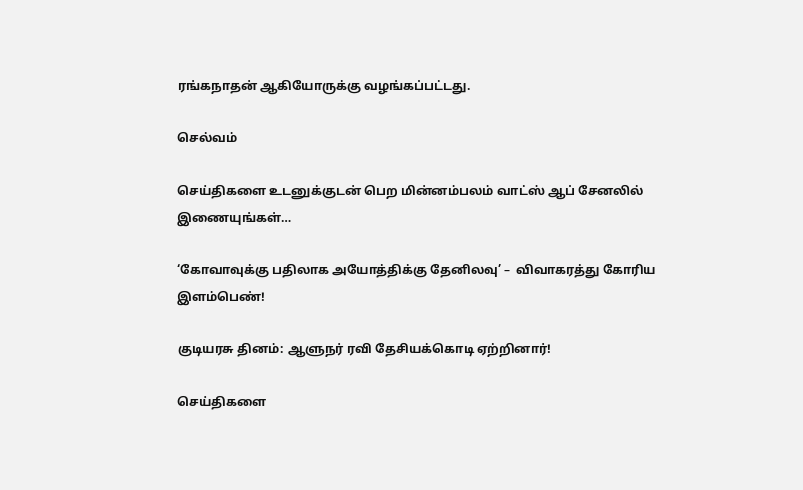ரங்கநாதன் ஆகியோருக்கு வழங்கப்பட்டது.

செல்வம்

செய்திகளை உடனுக்குடன் பெற மின்னம்பலம் வாட்ஸ் ஆப் சேனலில் இணையுங்கள்…

‘கோவாவுக்கு பதிலாக அயோத்திக்கு தேனிலவு’ –  விவாகரத்து கோரிய இளம்பெண்!

குடியரசு தினம்: ஆளுநர் ரவி தேசியக்கொடி ஏற்றினார்!

செய்திகளை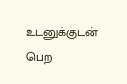உடனுக்குடன் பெற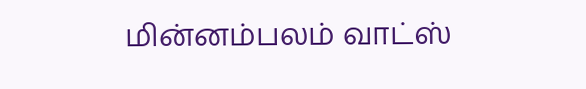மின்னம்பலம் வாட்ஸ்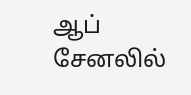ஆப் சேனலில்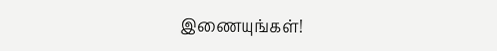இணையுங்கள்!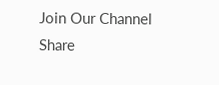Join Our Channel
Share